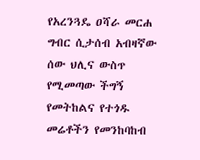የአረንጓዴ ዐሻራ መርሐ ግብር ሲታሰብ አብዛኛው ሰው ህሊና ውስጥ የሚመጣው ችግኝ የመትከልና የተጎዱ መሬቶችን የመንከባከብ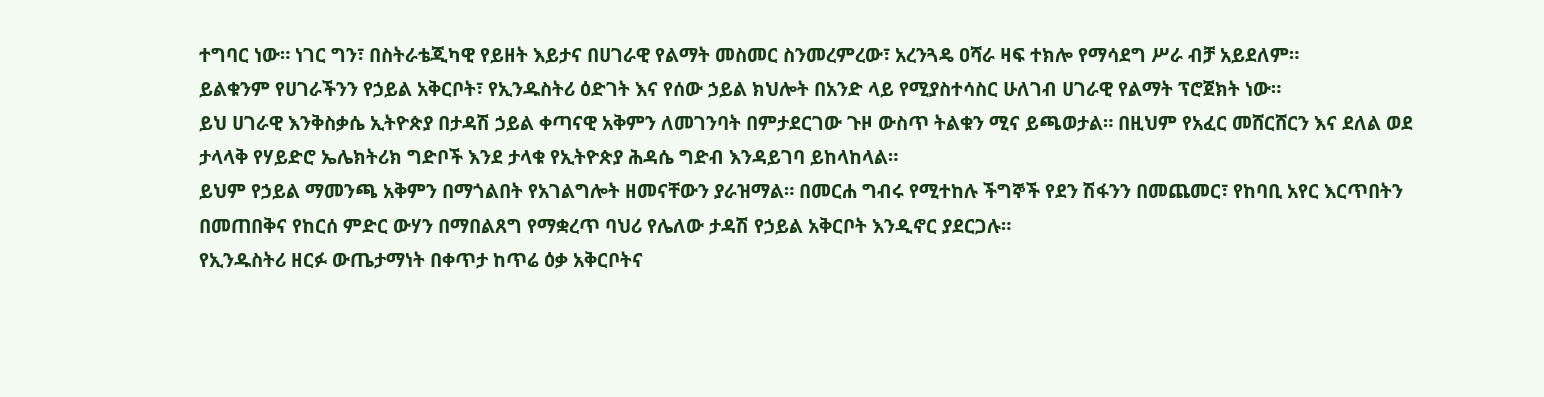ተግባር ነው። ነገር ግን፣ በስትራቴጂካዊ የይዘት እይታና በሀገራዊ የልማት መስመር ስንመረምረው፣ አረንጓዴ ዐሻራ ዛፍ ተክሎ የማሳደግ ሥራ ብቻ አይደለም።
ይልቁንም የሀገራችንን የኃይል አቅርቦት፣ የኢንዱስትሪ ዕድገት እና የሰው ኃይል ክህሎት በአንድ ላይ የሚያስተሳስር ሁለገብ ሀገራዊ የልማት ፕሮጀክት ነው።
ይህ ሀገራዊ እንቅስቃሴ ኢትዮጵያ በታዳሽ ኃይል ቀጣናዊ አቅምን ለመገንባት በምታደርገው ጉዞ ውስጥ ትልቁን ሚና ይጫወታል። በዚህም የአፈር መሸርሸርን እና ደለል ወደ ታላላቅ የሃይድሮ ኤሌክትሪክ ግድቦች እንደ ታላቁ የኢትዮጵያ ሕዳሴ ግድብ እንዳይገባ ይከላከላል።
ይህም የኃይል ማመንጫ አቅምን በማጎልበት የአገልግሎት ዘመናቸውን ያራዝማል። በመርሐ ግብሩ የሚተከሉ ችግኞች የደን ሽፋንን በመጨመር፣ የከባቢ አየር እርጥበትን በመጠበቅና የከርሰ ምድር ውሃን በማበልጸግ የማቋረጥ ባህሪ የሌለው ታዳሽ የኃይል አቅርቦት እንዲኖር ያደርጋሉ።
የኢንዱስትሪ ዘርፉ ውጤታማነት በቀጥታ ከጥሬ ዕቃ አቅርቦትና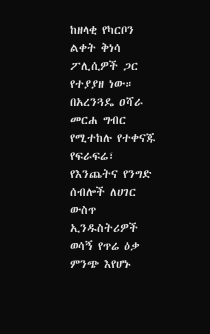ከዘላቂ የካርቦን ልቀት ቅነሳ ፖሊሲዎች ጋር የተያያዘ ነው። በአረንጓዴ ዐሻራ መርሐ ግብር የሚተከሉ የተቀናጁ የፍራፍሬ፣ የእንጨትና የንግድ ሰብሎች ለሀገር ውስጥ ኢንዱስትሪዎች ወሳኝ የጥሬ ዕቃ ምንጭ እየሆኑ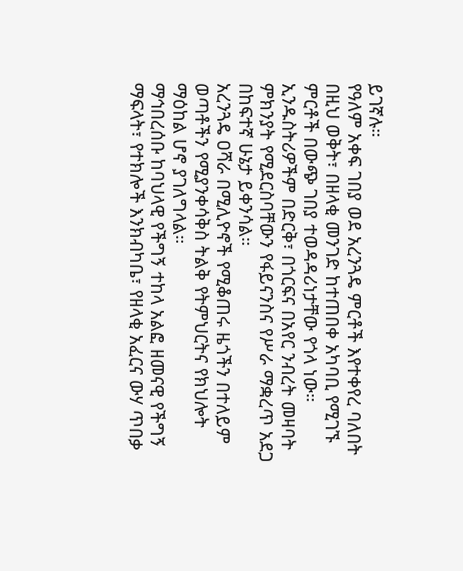ይገኛሉ።
የዓለም አቀፍ ገበያ ወደ አረንጓዴ ምርቶች እየተቀየረ ባለበት በዚህ ወቅት፣ በዘላቂ መንገድ ከተጠበቀ አካባቢ የሚገኙ ምርቶች በውጭ ገበያ ተወዳዳሪነታቸው የጎላ ነው።
ኢንዱስትሪዎችም በድርቅ፣ በጎርፍና በአየር ንብረት መዛባት ምክንያት የሚደርስባቸውን የፋይናንስና የሥራ ማቋረጥ አደጋ በከፍተኛ ሁኔታ ይቀንሳል።
አረንጓዴ ዐሻራ በሚሊዮኖች የሚቆጠሩ ዜጎችን በተለይም ወጣቶችን የሚያንቀሳቅስ ትልቅ የትምህርትና የክህሎት ማዕከል ሆኖ ያገለግላል።
ማኅበረሰቡ ከባህላዊ የችግኝ ተከላ አልፎ ዘመናዊ የችግኝ ማፍላት፣ የተክሎች እንክብካቤ፣ የዘላቂ አፈርና ውሃ ጥበቃ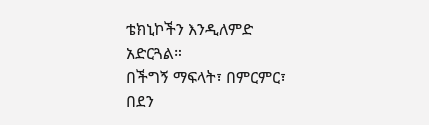ቴክኒኮችን እንዲለምድ አድርጓል።
በችግኝ ማፍላት፣ በምርምር፣ በደን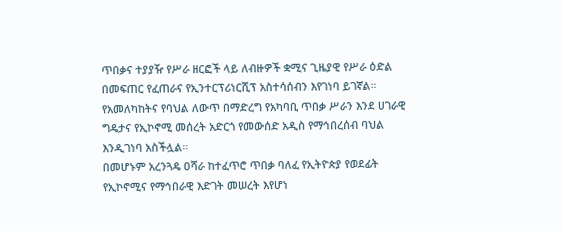ጥበቃና ተያያዥ የሥራ ዘርፎች ላይ ለብዙዎች ቋሚና ጊዜያዊ የሥራ ዕድል በመፍጠር የፈጠራና የኢንተርፕሪነርሺፕ አስተሳሰብን እየገነባ ይገኛል።
የአመለካከትና የባህል ለውጥ በማድረግ የአካባቢ ጥበቃ ሥራን እንደ ሀገራዊ ግዴታና የኢኮኖሚ መሰረት አድርጎ የመውሰድ አዲስ የማኅበረሰብ ባህል እንዲገነባ አስችሏል።
በመሆኑም አረንጓዴ ዐሻራ ከተፈጥሮ ጥበቃ ባለፈ የኢትዮጵያ የወደፊት የኢኮኖሚና የማኅበራዊ እድገት መሠረት እየሆነ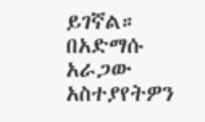ይገኛል።
በአድማሱ አራጋው
አስተያየትዎን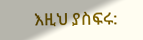እዚህ ያስፍሩ: